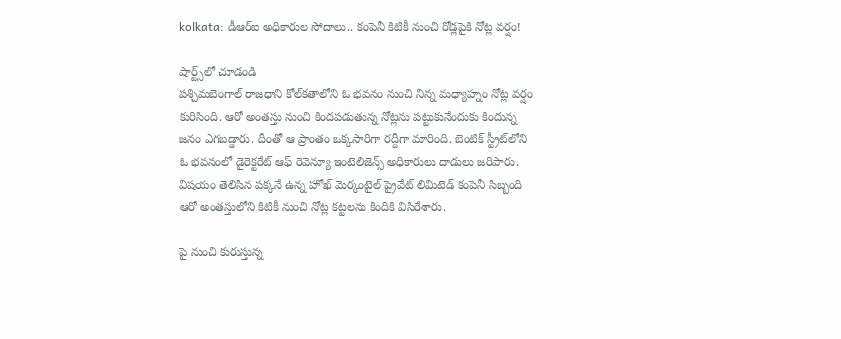kolkata: డీఆర్ఐ అధికారుల సోదాలు.. కంపెనీ కిటికీ నుంచి రోడ్లపైకి నోట్ల వర్షం!

షార్ట్స్‌లో చూడండి
పశ్చిమబెంగాల్ రాజధాని కోల్‌కతాలోని ఓ భవనం నుంచి నిన్న మధ్యాహ్నం నోట్ల వర్షం కురిసింది. ఆరో అంతస్తు నుంచి కిందపడుతున్న నోట్లను పట్టుకునేందుకు కిందున్న జనం ఎగబడ్డారు. దీంతో ఆ ప్రాంతం ఒక్కసారిగా రద్దీగా మారింది. బెంటిక్ స్ట్రీట్‌లోని ఓ భవనంలో డైరెక్టరేట్ ఆఫ్ రెవెన్యూ ఇంటెలిజెన్స్ అధికారులు దాడులు జరిపారు. విషయం తెలిసిన పక్కనే ఉన్న హోఖ్ మెర్కంటైల్ ప్రైవేట్ లిమిటెడ్ కంపెనీ సిబ్బంది ఆరో అంతస్తులోని కిటికీ నుంచి నోట్ల కట్టలను కిందికి విసిరేశారు.

పై నుంచి కురుస్తున్న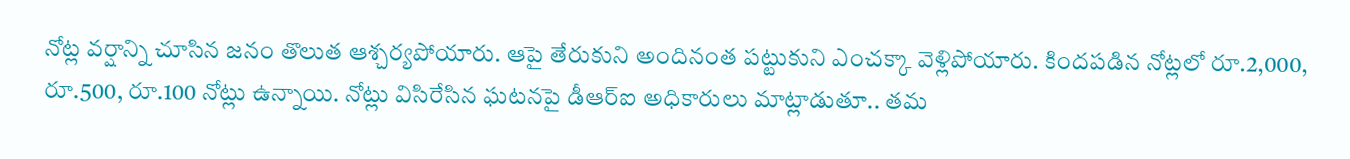నోట్ల వర్షాన్ని చూసిన జనం తొలుత ఆశ్చర్యపోయారు. ఆపై తేరుకుని అందినంత పట్టుకుని ఎంచక్కా వెళ్లిపోయారు. కిందపడిన నోట్లలో రూ.2,000, రూ.500, రూ.100 నోట్లు ఉన్నాయి. నోట్లు విసిరేసిన ఘటనపై డీఆర్ఐ అధికారులు మాట్లాడుతూ.. తమ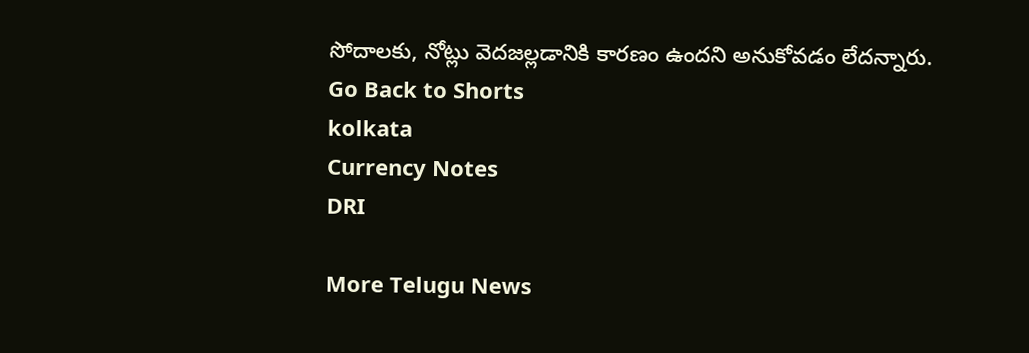సోదాలకు, నోట్లు వెదజల్లడానికి కారణం ఉందని అనుకోవడం లేదన్నారు.
Go Back to Shorts
kolkata
Currency Notes
DRI

More Telugu News